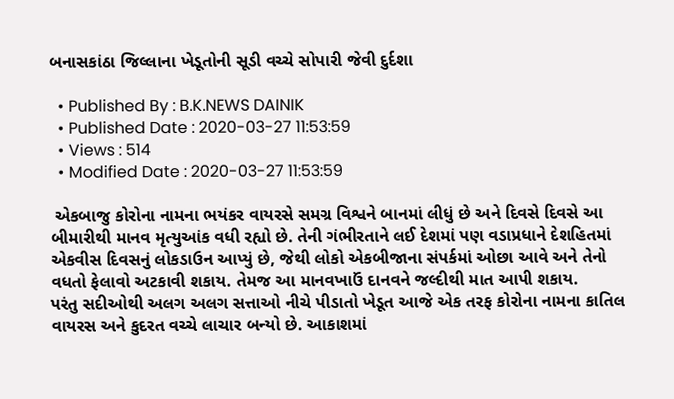બનાસકાંઠા જિલ્લાના ખેડૂતોની સૂડી વચ્ચે સોપારી જેવી દુર્દશા

  • Published By : B.K.NEWS DAINIK
  • Published Date : 2020-03-27 11:53:59
  • Views : 514
  • Modified Date : 2020-03-27 11:53:59

 એકબાજુ કોરોના નામના ભયંકર વાયરસે સમગ્ર વિશ્વને બાનમાં લીધું છે અને દિવસે દિવસે આ બીમારીથી માનવ મૃત્યુઆંક વધી રહ્યો છે. તેની ગંભીરતાને લઈ દેશમાં પણ વડાપ્રધાને દેશહિતમાં એકવીસ દિવસનું લોકડાઉન આપ્યું છે, જેથી લોકો એકબીજાના સંપર્કમાં ઓછા આવે અને તેનો વધતો ફેલાવો અટકાવી શકાય. તેમજ આ માનવખાઉં દાનવને જલ્દીથી માત આપી શકાય.
પરંતુ સદીઓથી અલગ અલગ સત્તાઓ નીચે પીડાતો ખેડૂત આજે એક તરફ કોરોના નામના કાતિલ વાયરસ અને કુદરત વચ્ચે લાચાર બન્યો છે. આકાશમાં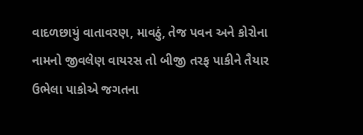વાદળછાયું વાતાવરણ, માવઠું, તેજ પવન અને કોરોના નામનો જીવલેણ વાયરસ તો બીજી તરફ પાકીને તૈયાર ઉભેલા પાકોએ જગતના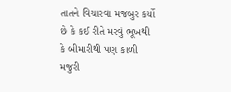તાતને વિચારવા મજબુર કર્યો છે કે કઈ રીતે મરવું ભૂખથી કે બીમારીથી પણ કાળી મજુરી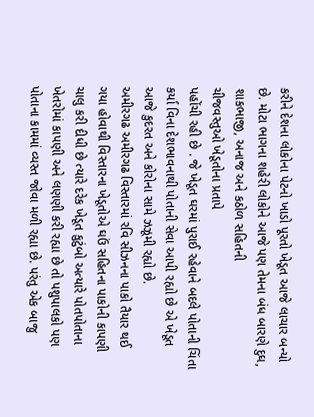કરીને દેશના લોકોના પેટનો ખાડો પૂરતો ખેડૂત આજે લાચાર બન્યો છે. મોટા ભાગના શહેરી લોકોને આજે પણ તેમના બંધ બારણે દુઘ, શાકભાજી, અનાજ અને કઠોળ સહિતની
ચીજવસ્તુઓ ખેડૂતોના પ્રતાપે
પહોંચી રહી છે . જે ખેડૂત ઘરમાં પુરાઈ રહેવાને બદલે પોતાની ચિંતા કર્યા વિના દેશભાવનાથી પોતાની સેવા આપી રહ્યો છે એ ખેડૂત આજે કુદરત અને કોરોના સામે ઝઝૂમી રહ્યો છે.
અમીરગઢ અમીરગઢ વિસ્તારમાં રવિ સીઝનના પાકો તૈયાર થઈ ગયા હોવાથી વિસ્તારના ખેડૂતોએ ઘઉં સહિતના પાકોની કાપણી ચાલુ કરી દીધી છે ત્યારે દરેક ખેડૂત કુટુંબો અત્યારે પોતપોતાના ખેતરોમાં કાપણી અને લણણી કરી રહ્યા છે તો પશુપાલકો પણ પોતાના કામમાં વ્યસ્ત જોવા મળી રહ્યા છે. પરંતુ એક બાજુ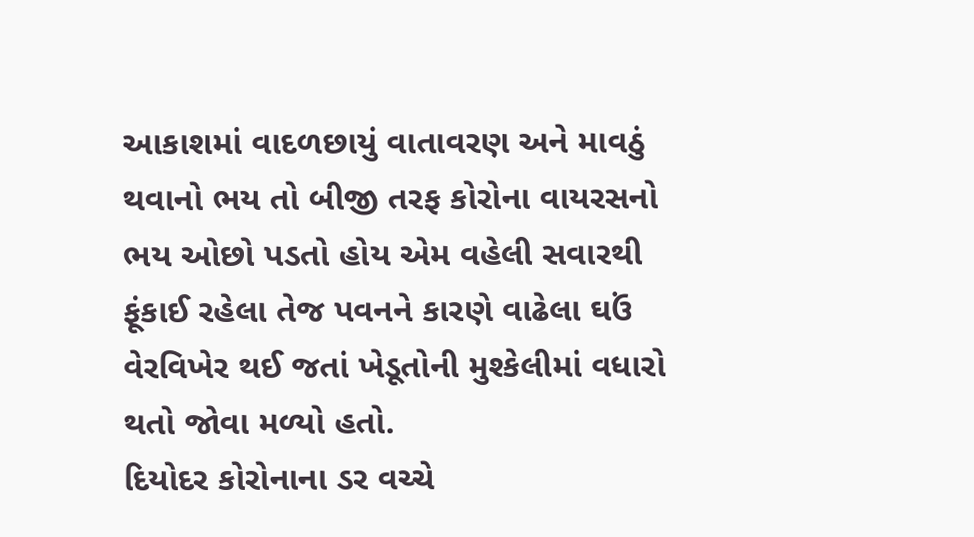આકાશમાં વાદળછાયું વાતાવરણ અને માવઠું થવાનો ભય તો બીજી તરફ કોરોના વાયરસનો ભય ઓછો પડતો હોય એમ વહેલી સવારથી
ફૂંકાઈ રહેલા તેજ પવનને કારણે વાઢેલા ઘઉં વેરવિખેર થઈ જતાં ખેડૂતોની મુશ્કેલીમાં વધારો થતો જોવા મળ્યો હતો.
દિયોદર કોરોનાના ડર વચ્ચે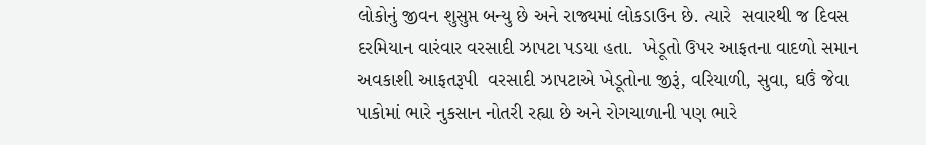લોકોનું જીવન શુસુપ્ત બન્યુ છે અને રાજ્યમાં લોકડાઉન છે. ત્યારે  સવારથી જ દિવસ દરમિયાન વારંવાર વરસાદી ઝાપટા પડયા હતા.  ખેડૂતો ઉપર આફતના વાદળો સમાન અવકાશી આફતરૂપી  વરસાદી ઝાપટાએ ખેડૂતોના જીરૂં, વરિયાળી, સુવા, ઘઉં જેવા
પાકોમાં ભારે નુકસાન નોતરી રહ્યા છે અને રોગચાળાની પણ ભારે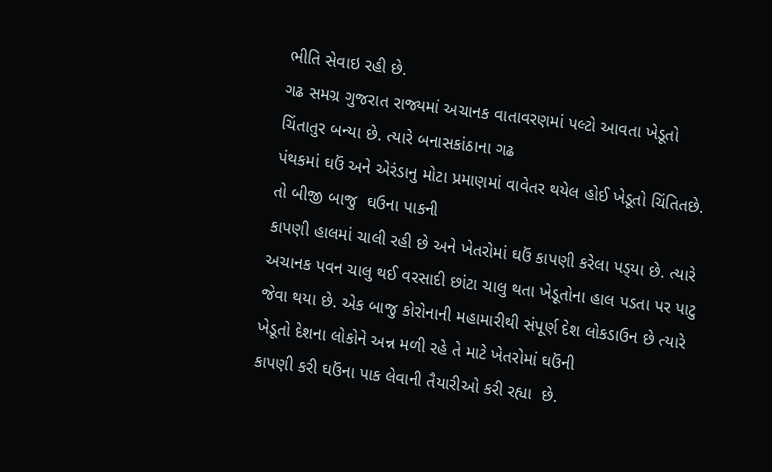ભીતિ સેવાઇ રહી છે.
ગઢ સમગ્ર ગુજરાત રાજ્યમાં અચાનક વાતાવરણમાં પલ્ટો આવતા ખેડૂતો ચિંતાતુર બન્યા છે. ત્યારે બનાસકાંઠાના ગઢ
પંથકમાં ઘઉં અને એરંડાનુ મોટા પ્રમાણમાં વાવેતર થયેલ હોઈ ખેડૂતો ચિંતિતછે. તો બીજી બાજુ  ઘઉના પાકની
કાપણી હાલમાં ચાલી રહી છે અને ખેતરોમાં ઘઉં કાપણી કરેલા પડ્‌યા છે. ત્યારે અચાનક પવન ચાલુ થઈ વરસાદી છાંટા ચાલુ થતા ખેડૂતોના હાલ પડતા પર પાટુ જેવા થયા છે. એક બાજુ કોરોનાની મહામારીથી સંપૂર્ણ દેશ લોકડાઉન છે ત્યારે ખેડૂતો દેશના લોકોને અન્ન મળી રહે તે માટે ખેતરોમાં ઘઉંની
કાપણી કરી ઘઉંના પાક લેવાની તૈયારીઓ કરી રહ્યા  છે.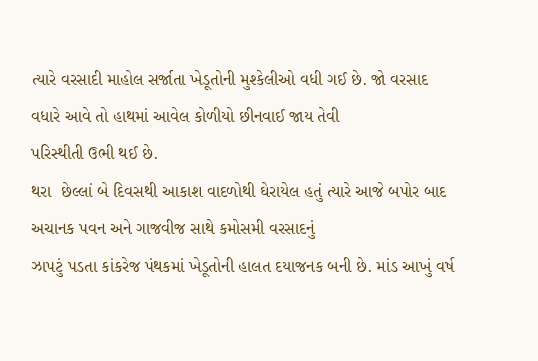ત્યારે વરસાદી માહોલ સર્જાતા ખેડૂતોની મુશ્કેલીઓ વધી ગઈ છે. જો વરસાદ વધારે આવે તો હાથમાં આવેલ કોળીયો છીનવાઈ જાય તેવી
પરિસ્થીતી ઉભી થઈ છે.
થરા  છેલ્લાં બે દિવસથી આકાશ વાદળોથી ઘેરાયેલ હતું ત્યારે આજે બપોર બાદ અચાનક પવન અને ગાજવીજ સાથે કમોસમી વરસાદનું
ઝાપટું પડતા કાંકરેજ પંથકમાં ખેડૂતોની હાલત દયાજનક બની છે. માંડ આખું વર્ષ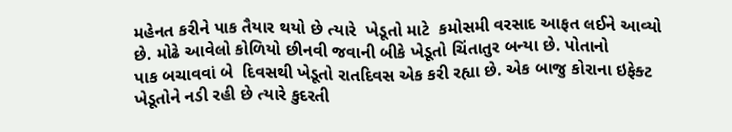મહેનત કરીને પાક તૈયાર થયો છે ત્યારે  ખેડૂતો માટે  કમોસમી વરસાદ આફત લઈને આવ્યો છે. મોઢે આવેલો કોળિયો છીનવી જવાની બીકે ખેડૂતો ચિંતાતુર બન્યા છે. પોતાનો
પાક બચાવવાં બે  દિવસથી ખેડૂતો રાતદિવસ એક કરી રહ્યા છે. એક બાજુ કોરાના ઇફેક્ટ ખેડૂતોને નડી રહી છે ત્યારે કુદરતી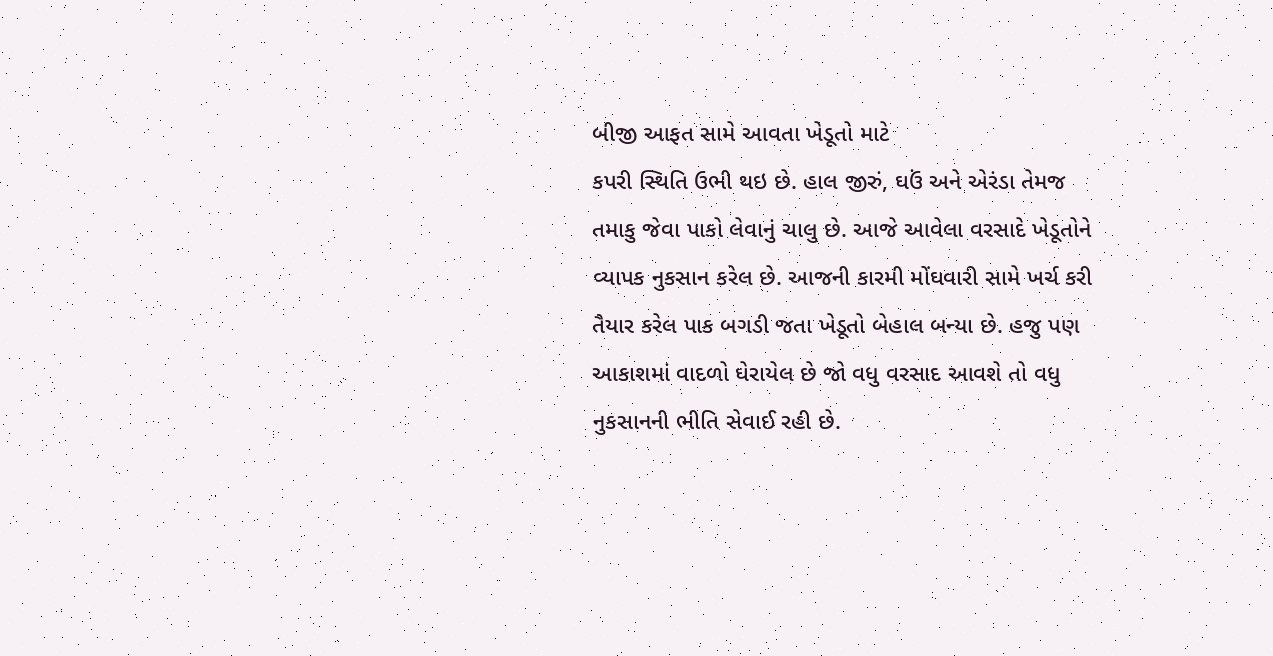બીજી આફત સામે આવતા ખેડૂતો માટે
કપરી સ્થિતિ ઉભી થઇ છે. હાલ જીરું, ઘઉં અને એરંડા તેમજ તમાકુ જેવા પાકો લેવાનું ચાલુ છે. આજે આવેલા વરસાદે ખેડૂતોને વ્યાપક નુકસાન કરેલ છે. આજની કારમી મોંઘવારી સામે ખર્ચ કરી તૈયાર કરેલ પાક બગડી જતા ખેડૂતો બેહાલ બન્યા છે. હજુ પણ આકાશમાં વાદળો ઘેરાયેલ છે જો વધુ વરસાદ આવશે તો વધુ નુકસાનની ભીતિ સેવાઈ રહી છે.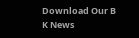Download Our B K News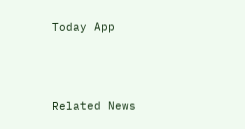Today App



Related News